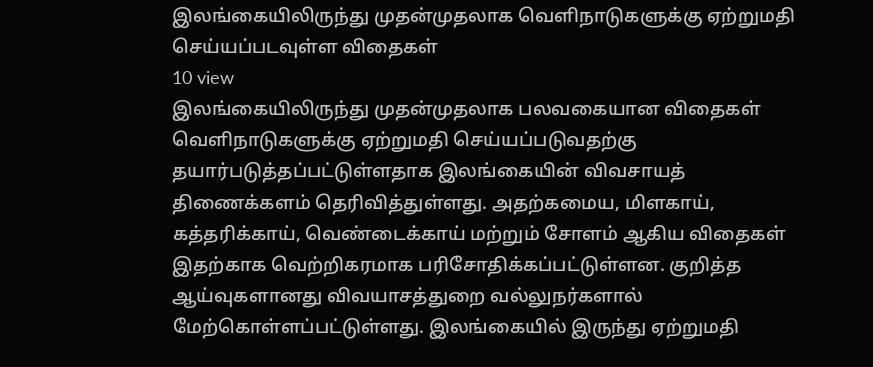இலங்கையிலிருந்து முதன்முதலாக வெளிநாடுகளுக்கு ஏற்றுமதி செய்யப்படவுள்ள விதைகள்
10 view
இலங்கையிலிருந்து முதன்முதலாக பலவகையான விதைகள் வெளிநாடுகளுக்கு ஏற்றுமதி செய்யப்படுவதற்கு தயார்படுத்தப்பட்டுள்ளதாக இலங்கையின் விவசாயத் திணைக்களம் தெரிவித்துள்ளது. அதற்கமைய, மிளகாய், கத்தரிக்காய், வெண்டைக்காய் மற்றும் சோளம் ஆகிய விதைகள் இதற்காக வெற்றிகரமாக பரிசோதிக்கப்பட்டுள்ளன. குறித்த ஆய்வுகளானது விவயாசத்துறை வல்லுநர்களால் மேற்கொள்ளப்பட்டுள்ளது. இலங்கையில் இருந்து ஏற்றுமதி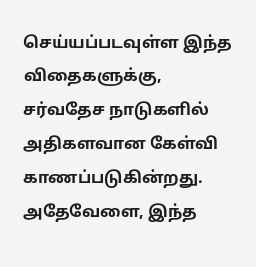செய்யப்படவுள்ள இந்த விதைகளுக்கு, சர்வதேச நாடுகளில் அதிகளவான கேள்வி காணப்படுகின்றது. அதேவேளை, இந்த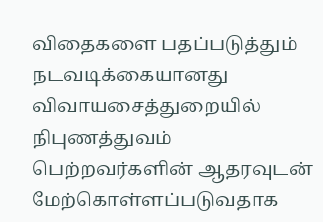விதைகளை பதப்படுத்தும் நடவடிக்கையானது விவாயசைத்துறையில் நிபுணத்துவம் பெற்றவர்களின் ஆதரவுடன் மேற்கொள்ளப்படுவதாக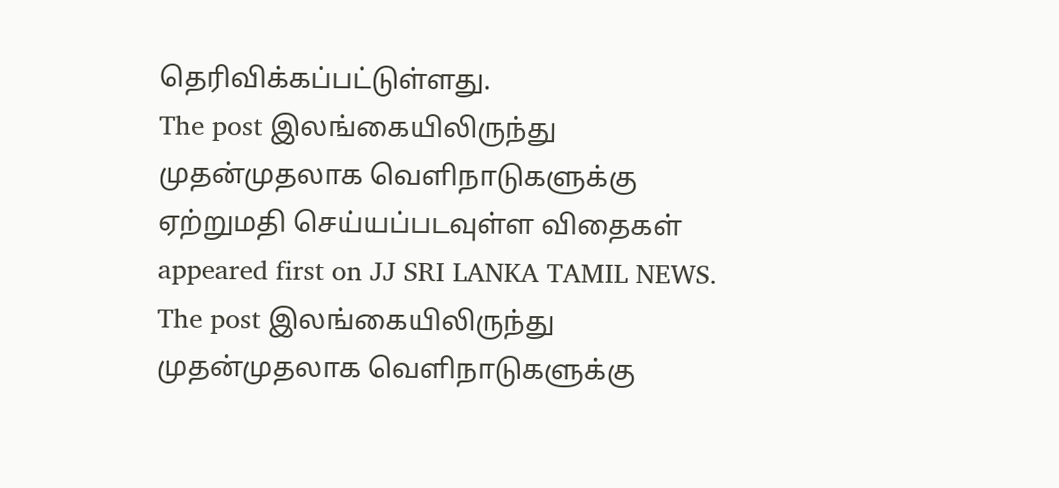தெரிவிக்கப்பட்டுள்ளது.
The post இலங்கையிலிருந்து முதன்முதலாக வெளிநாடுகளுக்கு ஏற்றுமதி செய்யப்படவுள்ள விதைகள் appeared first on JJ SRI LANKA TAMIL NEWS.
The post இலங்கையிலிருந்து முதன்முதலாக வெளிநாடுகளுக்கு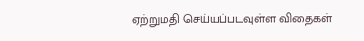ஏற்றுமதி செய்யப்படவுள்ள விதைகள்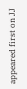appeared first on JJ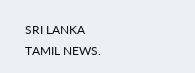SRI LANKA TAMIL NEWS.